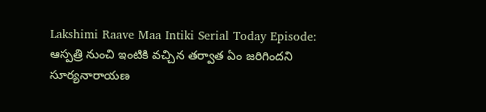Lakshimi Raave Maa Intiki Serial Today Episode: ఆస్పత్రి నుంచి ఇంటికి వచ్చిన తర్వాత ఏం జరిగిందని సూర్యనారాయణ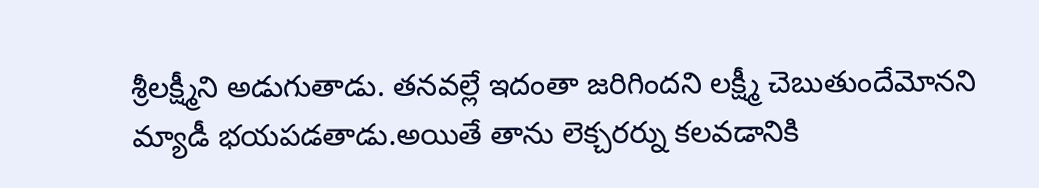శ్రీలక్ష్మీని అడుగుతాడు. తనవల్లే ఇదంతా జరిగిందని లక్ష్మీ చెబుతుందేమోనని మ్యాడీ భయపడతాడు.అయితే తాను లెక్చరర్ను కలవడానికి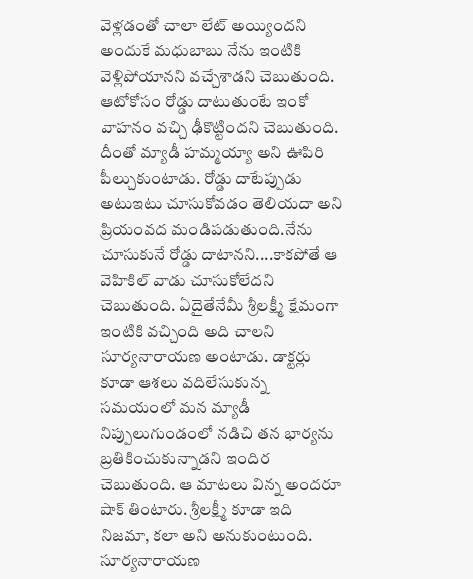వెళ్లడంతో చాలా లేట్ అయ్యిందని అందుకే మధుబాబు నేను ఇంటికి వెళ్లిపోయానని వచ్చేశాడని చెబుతుంది. ఆటోకోసం రోడ్డు దాటుతుంటే ఇంకో వాహనం వచ్చి ఢీకొట్టిందని చెబుతుంది. దీంతో మ్యాడీ హమ్మయ్యా అని ఊపిరి పీల్చుకుంటాడు. రోడ్డు దాటేప్పుడు అటుఇటు చూసుకోవడం తెలియదా అని ప్రియంవద మండిపడుతుంది.నేను చూసుకునే రోడ్డు దాటానని....కాకపోతే ఆ వెహికిల్ వాడు చూసుకోలేదని చెబుతుంది. ఏదైతేనేమీ శ్రీలక్ష్మీ క్షేమంగా ఇంటికి వచ్చింది అది చాలని సూర్యనారాయణ అంటాడు. డాక్టర్లు కూడా ఆశలు వదిలేసుకున్న సమయంలో మన మ్యాడీ నిప్పులుగుండంలో నడిచి తన భార్యను బ్రతికించుకున్నాడని ఇందిర చెబుతుంది. ఆ మాటలు విన్న అందరూ షాక్ తింటారు. శ్రీలక్ష్మీ కూడా ఇది నిజమా, కలా అని అనుకుంటుంది. సూర్యనారాయణ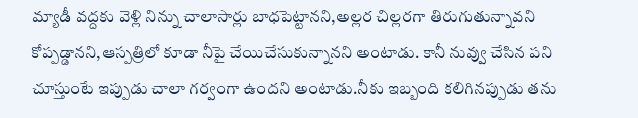మ్యాడీ వద్దకు వెళ్లి నిన్ను చాలాసార్లు బాధపెట్టానని,అల్లర చిల్లరగా తిరుగుతున్నావని కోప్పడ్డానని,ఆస్పత్రిలో కూడా నీపై చేయిచేసుకున్నానని అంటాడు. కానీ నువ్వు చేసిన పని చూస్తుంటే ఇప్పుడు చాలా గర్వంగా ఉందని అంటాడు.నీకు ఇబ్బంది కలిగినప్పుడు తను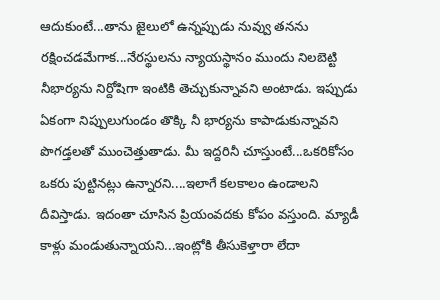ఆదుకుంటే...తాను జైలులో ఉన్నప్పుడు నువ్వు తనను రక్షించడమేగాక...నేరస్థులను న్యాయస్థానం ముందు నిలబెట్టి నీభార్యను నిర్దోషిగా ఇంటికి తెచ్చుకున్నావని అంటాడు. ఇప్పుడు ఏకంగా నిప్పులుగుండం తొక్కి నీ భార్యను కాపాడుకున్నావని పొగడ్తలతో ముంచెత్తుతాడు. మీ ఇద్దరినీ చూస్తుంటే...ఒకరికోసం ఒకరు పుట్టినట్లు ఉన్నారని....ఇలాగే కలకాలం ఉండాలని దీవిస్తాడు. ఇదంతా చూసిన ప్రియంవదకు కోపం వస్తుంది. మ్యాడీ కాళ్లు మండుతున్నాయని...ఇంట్లోకి తీసుకెళ్తారా లేదా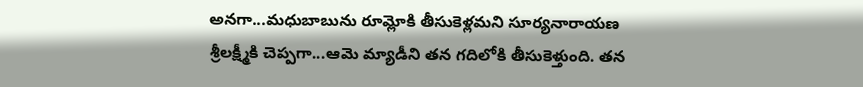అనగా...మధుబాబును రూమ్లోకి తీసుకెళ్లమని సూర్యనారాయణ శ్రీలక్ష్మీకి చెప్పగా...ఆమె మ్యాడీని తన గదిలోకి తీసుకెళ్తుంది. తన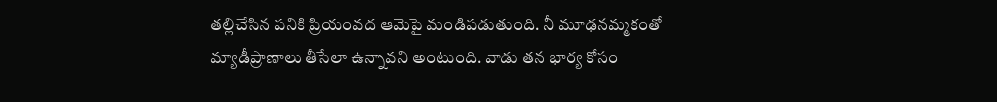తల్లిచేసిన పనికి ప్రియంవద ఆమెపై మండిపడుతుంది. నీ మూఢనమ్మకంతో మ్యాడీప్రాణాలు తీసేలా ఉన్నావని అంటుంది. వాడు తన భార్య కోసం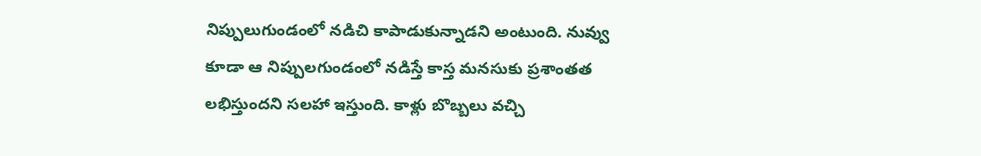నిప్పులుగుండంలో నడిచి కాపాడుకున్నాడని అంటుంది. నువ్వు కూడా ఆ నిప్పులగుండంలో నడిస్తే కాస్త మనసుకు ప్రశాంతత లభిస్తుందని సలహా ఇస్తుంది. కాళ్లు బొబ్బలు వచ్చి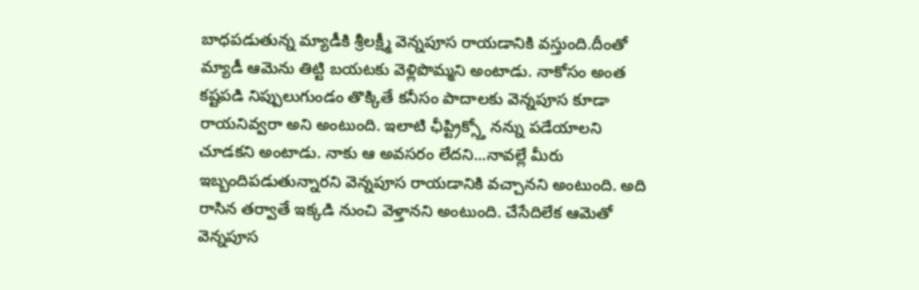బాధపడుతున్న మ్యాడీకి శ్రీలక్ష్మీ వెన్నపూస రాయడానికి వస్తుంది.దీంతో మ్యాడీ ఆమెను తిట్టి బయటకు వెళ్లిపొమ్మని అంటాడు. నాకోసం అంత కష్టపడి నిప్పులుగుండం తొక్కితే కనీసం పాదాలకు వెన్నపూస కూడా రాయనివ్వరా అని అంటుంది. ఇలాటి ఛీప్ట్రిక్స్తో నన్ను పడేయాలని చూడకని అంటాడు. నాకు ఆ అవసరం లేదని...నావల్లే మీరు ఇబ్బందిపడుతున్నారని వెన్నపూస రాయడానికి వచ్చానని అంటుంది. అది రాసిన తర్వాతే ఇక్కడి నుంచి వెళ్తానని అంటుంది. చేసేదిలేక ఆమెతో వెన్నపూస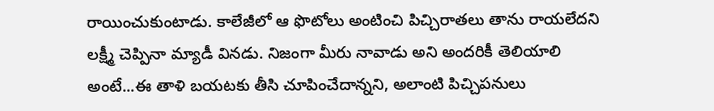రాయించుకుంటాడు. కాలేజీలో ఆ ఫొటోలు అంటించి పిచ్చిరాతలు తాను రాయలేదని లక్ష్మీ చెప్పినా మ్యాడీ వినడు. నిజంగా మీరు నావాడు అని అందరికీ తెలియాలి అంటే...ఈ తాళి బయటకు తీసి చూపించేదాన్నని, అలాంటి పిచ్చిపనులు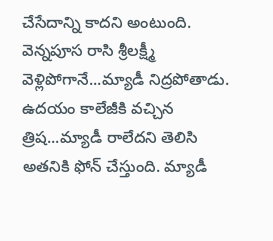చేసేదాన్ని కాదని అంటుంది. వెన్నపూస రాసి శ్రీలక్ష్మీ వెళ్లిపోగానే...మ్యాడీ నిద్రపోతాడు. ఉదయం కాలేజీకి వచ్చిన త్రిష...మ్యాడీ రాలేదని తెలిసి అతనికి ఫోన్ చేస్తుంది. మ్యాడీ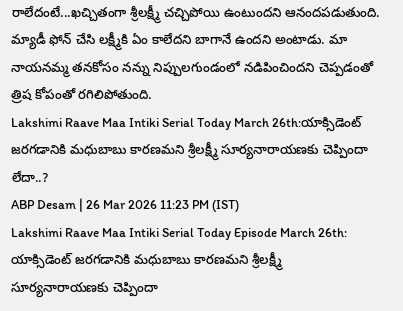రాలేదంటే...ఖచ్చితంగా శ్రీలక్ష్మీ చచ్చిపోయి ఉంటుందని ఆనందపడుతుంది. మ్యాడీ ఫోన్ చేసి లక్ష్మీకి ఏం కాలేదని బాగానే ఉందని అంటాడు. మా నాయనమ్మ తనకోసం నన్ను నిప్పులగుండంలో నడిపించిందని చెప్పడంతో త్రిష కోపంతో రగిలిపోతుంది.
Lakshimi Raave Maa Intiki Serial Today March 26th:యాక్సిడెంట్ జరగడానికి మధుబాబు కారణమని శ్రీలక్ష్మీ సూర్యనారాయణకు చెప్పిందా లేదా..?
ABP Desam | 26 Mar 2026 11:23 PM (IST)
Lakshimi Raave Maa Intiki Serial Today Episode March 26th: యాక్సిడెంట్ జరగడానికి మధుబాబు కారణమని శ్రీలక్ష్మీ సూర్యనారాయణకు చెప్పిందా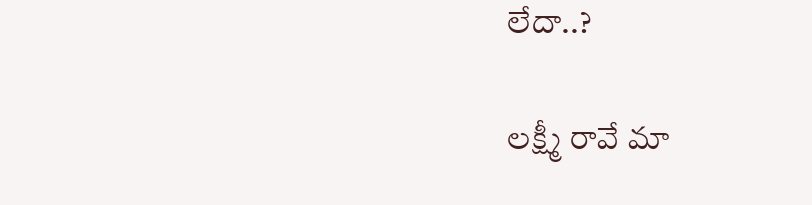లేదా..?

లక్ష్మీ రావే మా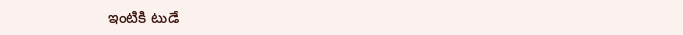ఇంటికి టుడే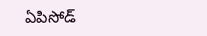ఏపిసోడ్